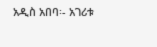አዲስ አበባ፡- አገሪቱ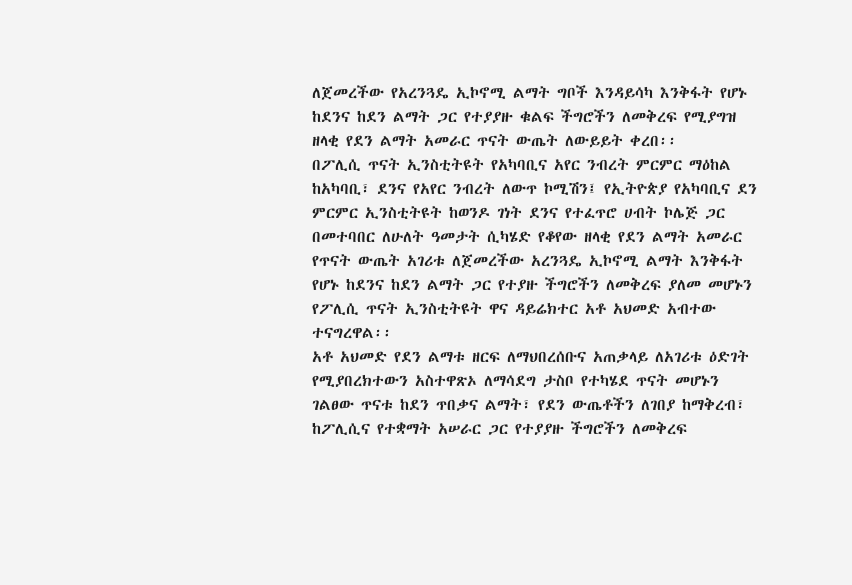ለጀመረችው የአረንጓዴ ኢኮኖሚ ልማት ግቦች እንዳይሳካ እንቅፋት የሆኑ ከደንና ከደን ልማት ጋር የተያያዙ ቁልፍ ችግሮችን ለመቅረፍ የሚያግዝ ዘላቂ የደን ልማት አመራር ጥናት ውጤት ለውይይት ቀረበ፡፡
በፖሊሲ ጥናት ኢንስቲትዩት የአካባቢና አየር ንብረት ምርምር ማዕከል ከአካባቢ፣ ደንና የአየር ንብረት ለውጥ ኮሚሽን፤ የኢትዮጵያ የአካባቢና ደን ምርምር ኢንስቲትዩት ከወንዶ ገነት ደንና የተፈጥሮ ሀብት ኮሌጅ ጋር በመተባበር ለሁለት ዓመታት ሲካሄድ የቆየው ዘላቂ የደን ልማት አመራር የጥናት ውጤት አገሪቱ ለጀመረችው አረንጓዴ ኢኮኖሚ ልማት እንቅፋት የሆኑ ከደንና ከደን ልማት ጋር የተያዙ ችግሮችን ለመቅረፍ ያለመ መሆኑን የፖሊሲ ጥናት ኢንስቲትዩት ዋና ዳይሬክተር አቶ አህመድ አብተው ተናግረዋል፡፡
አቶ አህመድ የደን ልማቱ ዘርፍ ለማህበረሰቡና አጠቃላይ ለአገሪቱ ዕድገት የሚያበረክተውን አስተዋጽኦ ለማሳደግ ታስቦ የተካሄደ ጥናት መሆኑን ገልፀው ጥናቱ ከደን ጥበቃና ልማት፣ የደን ውጤቶችን ለገበያ ከማቅረብ፣ ከፖሊሲና የተቋማት አሠራር ጋር የተያያዙ ችግሮችን ለመቅረፍ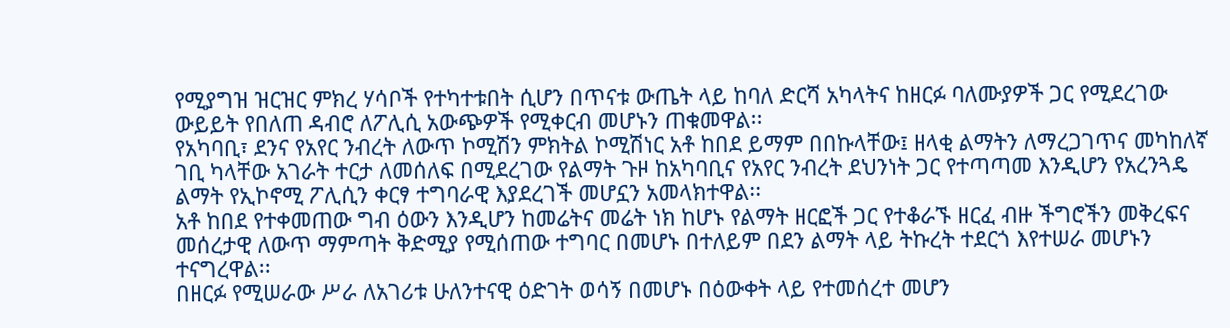የሚያግዝ ዝርዝር ምክረ ሃሳቦች የተካተቱበት ሲሆን በጥናቱ ውጤት ላይ ከባለ ድርሻ አካላትና ከዘርፉ ባለሙያዎች ጋር የሚደረገው ውይይት የበለጠ ዳብሮ ለፖሊሲ አውጭዎች የሚቀርብ መሆኑን ጠቁመዋል፡፡
የአካባቢ፣ ደንና የአየር ንብረት ለውጥ ኮሚሽን ምክትል ኮሚሽነር አቶ ከበደ ይማም በበኩላቸው፤ ዘላቂ ልማትን ለማረጋገጥና መካከለኛ ገቢ ካላቸው አገራት ተርታ ለመሰለፍ በሚደረገው የልማት ጉዞ ከአካባቢና የአየር ንብረት ደህንነት ጋር የተጣጣመ እንዲሆን የአረንጓዴ ልማት የኢኮኖሚ ፖሊሲን ቀርፃ ተግባራዊ እያደረገች መሆኗን አመላክተዋል፡፡
አቶ ከበደ የተቀመጠው ግብ ዕውን እንዲሆን ከመሬትና መሬት ነክ ከሆኑ የልማት ዘርፎች ጋር የተቆራኙ ዘርፈ ብዙ ችግሮችን መቅረፍና መሰረታዊ ለውጥ ማምጣት ቅድሚያ የሚሰጠው ተግባር በመሆኑ በተለይም በደን ልማት ላይ ትኩረት ተደርጎ እየተሠራ መሆኑን ተናግረዋል፡፡
በዘርፉ የሚሠራው ሥራ ለአገሪቱ ሁለንተናዊ ዕድገት ወሳኝ በመሆኑ በዕውቀት ላይ የተመሰረተ መሆን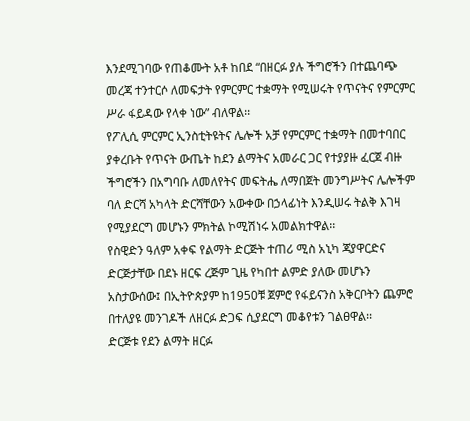እንደሚገባው የጠቆሙት አቶ ከበደ “በዘርፉ ያሉ ችግሮችን በተጨባጭ መረጃ ተንተርሶ ለመፍታት የምርምር ተቋማት የሚሠሩት የጥናትና የምርምር ሥራ ፋይዳው የላቀ ነው” ብለዋል፡፡
የፖሊሲ ምርምር ኢንስቲትዩትና ሌሎች አቻ የምርምር ተቋማት በመተባበር ያቀረቡት የጥናት ውጤት ከደን ልማትና አመራር ጋር የተያያዙ ፈርጀ ብዙ ችግሮችን በአግባቡ ለመለየትና መፍትሔ ለማበጀት መንግሥትና ሌሎችም ባለ ድርሻ አካላት ድርሻቸውን አውቀው በኃላፊነት እንዲሠሩ ትልቅ እገዛ የሚያደርግ መሆኑን ምክትል ኮሚሽነሩ አመልክተዋል፡፡
የስዊድን ዓለም አቀፍ የልማት ድርጅት ተጠሪ ሚስ አኒካ ጃያዋርድና ድርጅታቸው በደኑ ዘርፍ ረጅም ጊዜ የካበተ ልምድ ያለው መሆኑን አስታውሰው፤ በኢትዮጵያም ከ1950ቹ ጀምሮ የፋይናንስ አቅርቦትን ጨምሮ በተለያዩ መንገዶች ለዘርፉ ድጋፍ ሲያደርግ መቆየቱን ገልፀዋል፡፡
ድርጅቱ የደን ልማት ዘርፉ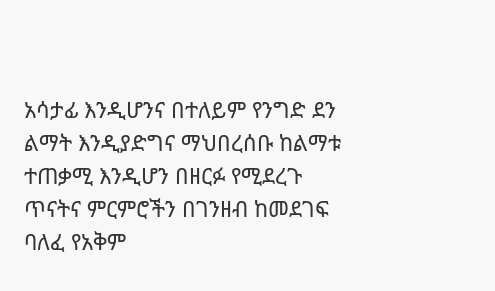አሳታፊ እንዲሆንና በተለይም የንግድ ደን ልማት እንዲያድግና ማህበረሰቡ ከልማቱ ተጠቃሚ እንዲሆን በዘርፉ የሚደረጉ ጥናትና ምርምሮችን በገንዘብ ከመደገፍ ባለፈ የአቅም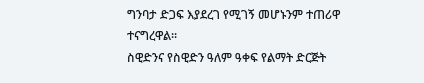ግንባታ ድጋፍ እያደረገ የሚገኝ መሆኑንም ተጠሪዋ ተናግረዋል፡፡
ስዊድንና የስዊድን ዓለም ዓቀፍ የልማት ድርጅት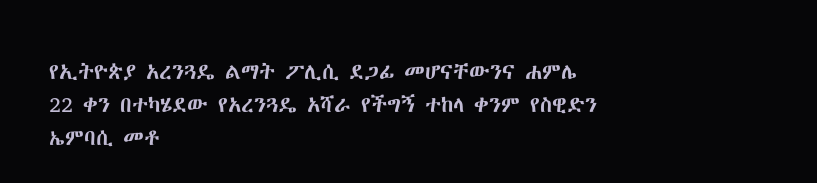የኢትዮጵያ አረንጓዴ ልማት ፖሊሲ ደጋፊ መሆናቸውንና ሐምሌ 22 ቀን በተካሄደው የአረንጓዴ አሻራ የችግኝ ተከላ ቀንም የስዊድን ኤምባሲ መቶ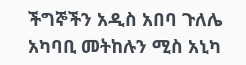ችግኞችን አዲስ አበባ ጉለሌ አካባቢ መትከሉን ሚስ አኒካ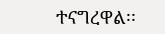ተናግረዋል፡፡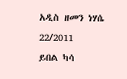አዲስ ዘመን ነሃሴ 22/2011
ይበል ካሳ